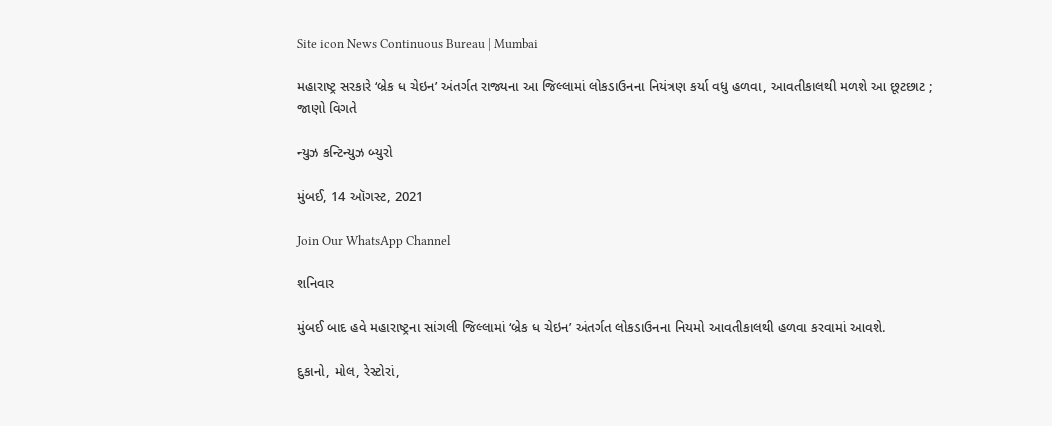Site icon News Continuous Bureau | Mumbai

મહારાષ્ટ્ર સરકારે ‘બ્રેક ધ ચેઇન’ અંતર્ગત રાજ્યના આ જિલ્લામાં લોકડાઉનના નિયંત્રણ કર્યા વધુ હળવા, આવતીકાલથી મળશે આ છૂટછાટ ; જાણો વિગતે

ન્યુઝ કન્ટિન્યુઝ બ્યુરો

મુંબઈ, 14 ઑગસ્ટ, 2021

Join Our WhatsApp Channel

શનિવાર

મુંબઈ બાદ હવે મહારાષ્ટ્રના સાંગલી જિલ્લામાં ‘બ્રેક ધ ચેઇન’ અંતર્ગત લોકડાઉનના નિયમો આવતીકાલથી હળવા કરવામાં આવશે.

દુકાનો, મોલ, રેસ્ટોરાં,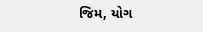જિમ, યોગ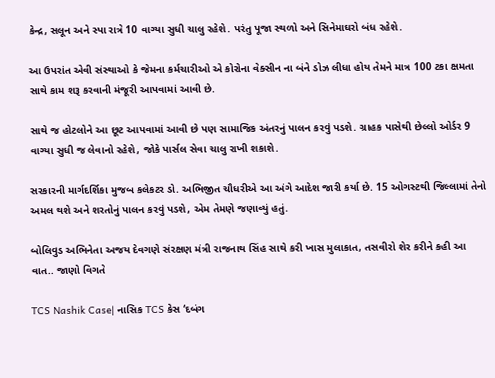કેન્દ્ર, સલૂન અને સ્પા રાત્રે 10 વાગ્યા સુધી ચાલુ રહેશે. પરંતુ પૂજા સ્થળો અને સિનેમાઘરો બંધ રહેશે.

આ ઉપરાંત એવી સંસ્થાઓ કે જેમના કર્મચારીઓ એ કોરોના વેક્સીન ના બંને ડોઝ લીધા હોય તેમને માત્ર 100 ટકા ક્ષમતા સાથે કામ શરૂ કરવાની મંજૂરી આપવામાં આવી છે.

સાથે જ હોટલોને આ છૂટ આપવામાં આવી છે પણ સામાજિક અંતરનું પાલન કરવું પડશે. ગ્રાહક પાસેથી છેલ્લો ઓર્ડર 9 વાગ્યા સુધી જ લેવાનો રહેશે, જોકે પાર્સલ સેવા ચાલુ રાખી શકાશે.

સરકારની માર્ગદર્શિકા મુજબ કલેકટર ડો. અભિજીત ચૌધરીએ આ અંગે આદેશ જારી કર્યા છે. 15 ઓગસ્ટથી જિલ્લામાં તેનો અમલ થશે અને શરતોનું પાલન કરવું પડશે, એમ તેમણે જણાવ્યું હતું.

બોલિવુડ અભિનેતા અજય દેવગણે સંરક્ષણ મંત્રી રાજનાથ સિંહ સાથે કરી ખાસ મુલાકાત, તસવીરો શેર કરીને કહી આ વાત.. જાણો વિગતે

TCS Nashik Case| નાસિક TCS કેસ ‘દબંગ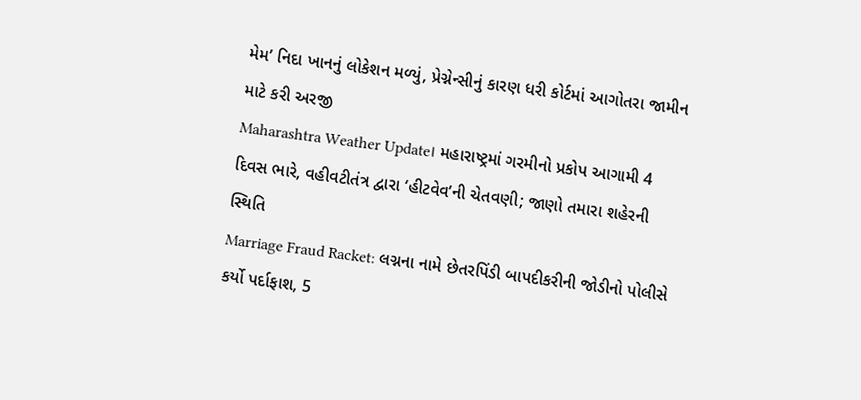મેમ’ નિદા ખાનનું લોકેશન મળ્યું, પ્રેગ્નેન્સીનું કારણ ધરી કોર્ટમાં આગોતરા જામીન માટે કરી અરજી
Maharashtra Weather Update। મહારાષ્ટ્રમાં ગરમીનો પ્રકોપ આગામી 4 દિવસ ભારે, વહીવટીતંત્ર દ્વારા ‘હીટવેવ’ની ચેતવણી; જાણો તમારા શહેરની સ્થિતિ
Marriage Fraud Racket: લગ્નના નામે છેતરપિંડી બાપદીકરીની જોડીનો પોલીસે કર્યો પર્દાફાશ, 5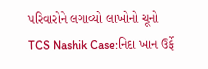પરિવારોને લગાવ્યો લાખોનો ચૂનો
TCS Nashik Case:નિદા ખાન ઉર્ફે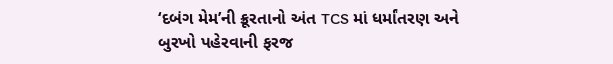‘દબંગ મેમ’ની ક્રૂરતાનો અંત TCS માં ધર્માંતરણ અને બુરખો પહેરવાની ફરજ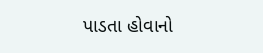પાડતા હોવાનો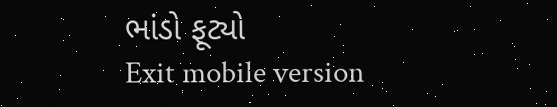ભાંડો ફૂટ્યો
Exit mobile version